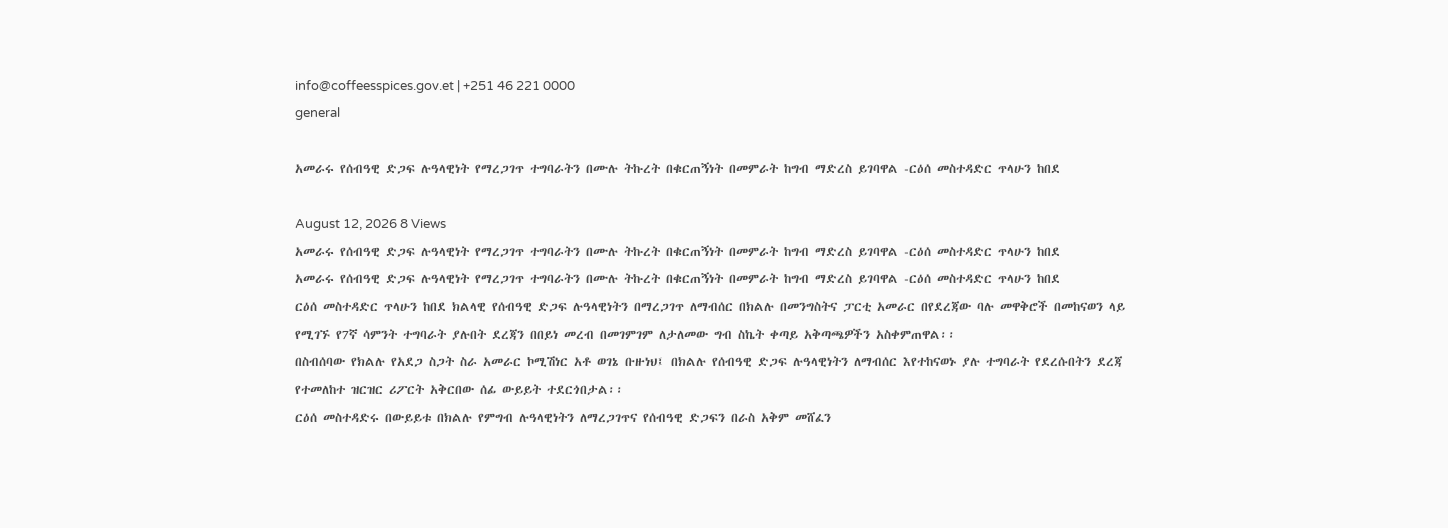info@coffeesspices.gov.et | +251 46 221 0000
general

አመራሩ የሰብዓዊ ድጋፍ ሉዓላዊነት የማረጋገጥ ተግባራትን በሙሉ ትኩረት በቁርጠኝነት በመምራት ከግብ ማድረስ ይገባዋል -ርዕሰ መስተዳድር ጥላሁን ከበደ

August 12, 2026 8 Views
አመራሩ የሰብዓዊ ድጋፍ ሉዓላዊነት የማረጋገጥ ተግባራትን በሙሉ ትኩረት በቁርጠኝነት በመምራት ከግብ ማድረስ ይገባዋል -ርዕሰ መስተዳድር ጥላሁን ከበደ
አመራሩ የሰብዓዊ ድጋፍ ሉዓላዊነት የማረጋገጥ ተግባራትን በሙሉ ትኩረት በቁርጠኝነት በመምራት ከግብ ማድረስ ይገባዋል -ርዕሰ መስተዳድር ጥላሁን ከበደ
ርዕሰ መስተዳድር ጥላሁን ከበደ ክልላዊ የሰብዓዊ ድጋፍ ሉዓላዊነትን በማረጋገጥ ለማብሰር በክልሉ በመንግስትና ፓርቲ አመራር በየደረጃው ባሉ መዋቅሮች በመከናወን ላይ የሚገኙ የ7ኛ ሳምንት ተግባራት ያሉበት ደረጃን በበይነ መረብ በመገምገም ለታለመው ግብ ስኬት ቀጣይ አቅጣጫዎችን አስቀምጠዋል፡፡
በስብሰባው የክልሉ የአደጋ ስጋት ስራ አመራር ኮሚሽነር አቶ ወገኔ ቡዙነህ፤ በክልሉ የሰብዓዊ ድጋፍ ሉዓላዊነትን ለማብሰር እየተከናወኑ ያሉ ተግባራት የደረሱበትን ደረጃ የተመለከተ ዝርዝር ሪፖርት አቅርበው ሰፊ ውይይት ተደርጎበታል፡፡
ርዕሰ መስተዳድሩ በውይይቱ በክልሉ የምግብ ሉዓላዊነትን ለማረጋገጥና የሰብዓዊ ድጋፍን በራስ አቅም መሸፈን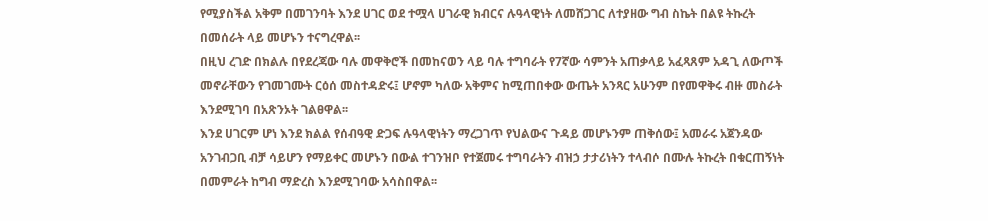የሚያስችል አቅም በመገንባት እንደ ሀገር ወደ ተሟላ ሀገራዊ ክብርና ሉዓላዊነት ለመሸጋገር ለተያዘው ግብ ስኬት በልዩ ትኩረት በመሰራት ላይ መሆኑን ተናግረዋል፡፡
በዚህ ረገድ በክልሉ በየደረጃው ባሉ መዋቅሮች በመከናወን ላይ ባሉ ተግባራት የ7ኛው ሳምንት አጠቃላይ አፈጻጸም አዳጊ ለውጦች መኖራቸውን የገመገሙት ርዕሰ መስተዳድሩ፤ ሆኖም ካለው አቅምና ከሚጠበቀው ውጤት አንጻር አሁንም በየመዋቅሩ ብዙ መስራት እንደሚገባ በአጽንኦት ገልፀዋል፡፡
እንደ ሀገርም ሆነ እንደ ክልል የሰብዓዊ ድጋፍ ሉዓላዊነትን ማረጋገጥ የህልውና ጉዳይ መሆኑንም ጠቅሰው፤ አመራሩ አጀንዳው አንገብጋቢ ብቻ ሳይሆን የማይቀር መሆኑን በውል ተገንዝቦ የተጀመሩ ተግባራትን ብዝኃ ታታሪነትን ተላብሶ በሙሉ ትኩረት በቁርጠኝነት በመምራት ከግብ ማድረስ እንደሚገባው አሳስበዋል፡፡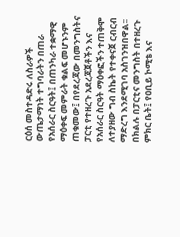ርዕሰ መስተዳድሩ ለስራዎች ውጤታማነት ተግባራትን በጠራ የአሰራር ስርዓት፤ በጠንካራ ተቋማዊ ማዕቀፍ መምራት ቁልፍ መሆኑንም ጠቁመው፤ በየደረጃው በመንግስትና ፓርቲ የተዘረጉ አደረጃጀቶችን እና የአሰራር ስርዓት ማዕቀፎችን ተጠቅሞ ለተያዘው ግብ ስኬት የተቀናጀ ርብርብ ማድረግ እንደሚገባ አስገንዝበዋል፡፡
በክልሉ በፓርቲና መንግስት በተዘረጉ ምክር ቤት፤ የዐቢይ ኮሚቴ እና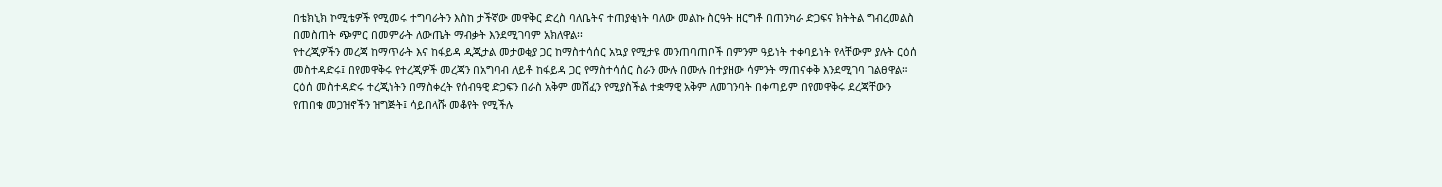በቴክኒክ ኮሚቴዎች የሚመሩ ተግባራትን እስከ ታችኛው መዋቅር ድረስ ባለቤትና ተጠያቂነት ባለው መልኩ ስርዓት ዘርግቶ በጠንካራ ድጋፍና ክትትል ግብረመልስ በመስጠት ጭምር በመምራት ለውጤት ማብቃት እንደሚገባም አክለዋል፡፡
የተረጂዎችን መረጃ ከማጥራት እና ከፋይዳ ዲጂታል መታወቂያ ጋር ከማስተሳሰር አኳያ የሚታዩ መንጠባጠቦች በምንም ዓይነት ተቀባይነት የላቸውም ያሉት ርዕሰ መስተዳድሩ፤ በየመዋቅሩ የተረጂዎች መረጃን በአግባብ ለይቶ ከፋይዳ ጋር የማስተሳሰር ስራን ሙሉ በሙሉ በተያዘው ሳምንት ማጠናቀቅ እንደሚገባ ገልፀዋል።
ርዕሰ መስተዳድሩ ተረጂነትን በማስቀረት የሰብዓዊ ድጋፍን በራስ አቅም መሸፈን የሚያስችል ተቋማዊ አቅም ለመገንባት በቀጣይም በየመዋቅሩ ደረጃቸውን የጠበቁ መጋዝኖችን ዝግጅት፤ ሳይበላሹ መቆየት የሚችሉ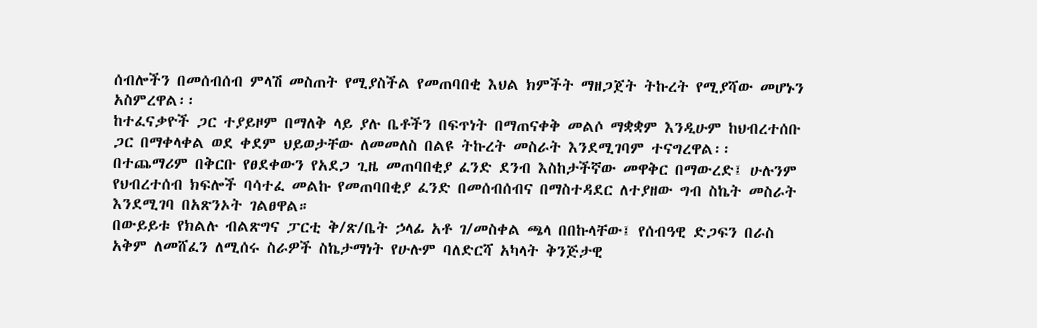ሰብሎችን በመሰብሰብ ምላሽ መስጠት የሚያስችል የመጠባበቂ እህል ክምችት ማዘጋጀት ትኩረት የሚያሻው መሆኑን አስምረዋል፡፡
ከተፈናቃዮች ጋር ተያይዞም በማለቅ ላይ ያሉ ቤቶችን በፍጥነት በማጠናቀቅ መልሶ ማቋቋም እንዲሁም ከህብረተሰቡ ጋር በማቀላቀል ወደ ቀደም ህይወታቸው ለመመለስ በልዩ ትኩረት መስራት እንደሚገባም ተናግረዋል፡፡
በተጨማሪም በቅርቡ የፀደቀውን የአደጋ ጊዜ መጠባበቂያ ፈንድ ደንብ እስከታችኛው መዋቅር በማውረድ፤ ሁሉንም የህብረተሰብ ክፍሎች ባሳተፈ መልኩ የመጠባበቂያ ፈንድ በመሰብሰብና በማስተዳደር ለተያዘው ግብ ስኬት መስራት እንደሚገባ በአጽንኦት ገልፀዋል።
በውይይቱ የክልሉ ብልጽግና ፓርቲ ቅ/ጽ/ቤት ኃላፊ አቶ ገ/መስቀል ጫላ በበኩላቸው፤ የሰብዓዊ ድጋፍን በራስ አቅም ለመሸፈን ለሚሰሩ ስራዎች ስኬታማነት የሁሉም ባለድርሻ አካላት ቅንጅታዊ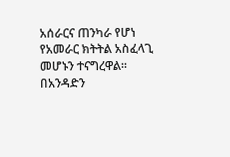አሰራርና ጠንካራ የሆነ የአመራር ክትትል አስፈላጊ መሆኑን ተናግረዋል፡፡
በአንዳድን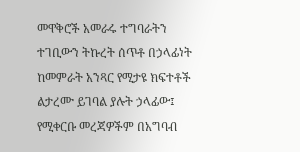መዋቅሮች አመራሩ ተግባራትን ተገቢውን ትኩረት ሰጥቶ በኃላፊነት ከመምራት አንጻር የሚታዩ ክፍተቶች ልታረሙ ይገባል ያሉት ኃላፊው፤ የሚቀርቡ መረጃዎችም በአግባብ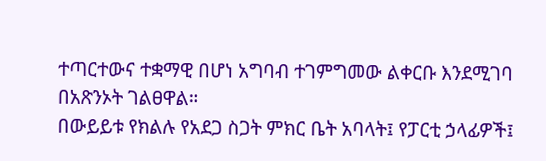ተጣርተውና ተቋማዊ በሆነ አግባብ ተገምግመው ልቀርቡ እንደሚገባ በአጽንኦት ገልፀዋል።
በውይይቱ የክልሉ የአደጋ ስጋት ምክር ቤት አባላት፤ የፓርቲ ኃላፊዎች፤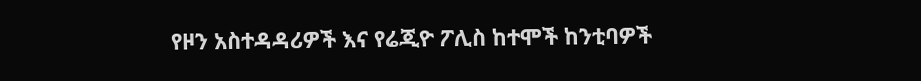የዞን አስተዳዳሪዎች እና የሬጂዮ ፖሊስ ከተሞች ከንቲባዎች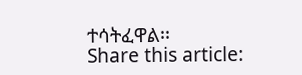ተሳትፈዋል፡፡
Share this article: